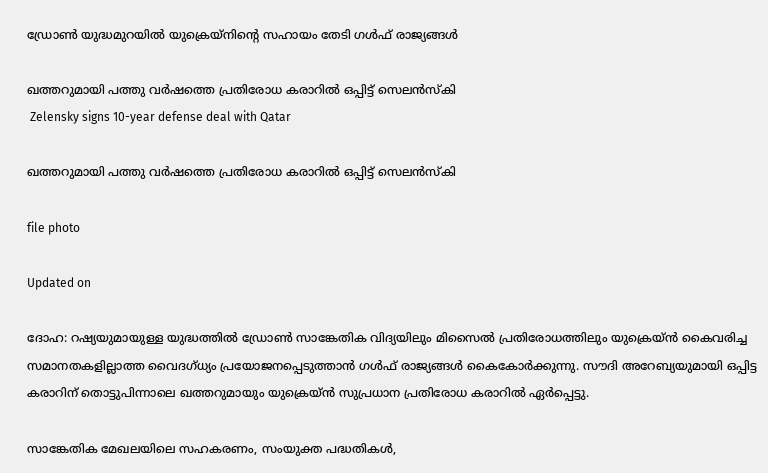ഡ്രോൺ യുദ്ധമുറയിൽ യുക്രെയ്നിന്‍റെ സഹായം തേടി ഗൾഫ് രാജ്യങ്ങൾ

ഖത്തറുമായി പത്തു വർഷത്തെ പ്രതിരോധ കരാറിൽ ഒപ്പിട്ട് സെലൻസ്കി
 Zelensky signs 10-year defense deal with Qatar

ഖത്തറുമായി പത്തു വർഷത്തെ പ്രതിരോധ കരാറിൽ ഒപ്പിട്ട് സെലൻസ്കി

file photo

Updated on

ദോഹ: റഷ്യയുമായുള്ള യുദ്ധത്തിൽ ഡ്രോൺ സാങ്കേതിക വിദ്യയിലും മിസൈൽ പ്രതിരോധത്തിലും യുക്രെയ്ൻ കൈവരിച്ച സമാനതകളില്ലാത്ത വൈദഗ്ധ്യം പ്രയോജനപ്പെടുത്താൻ ഗൾഫ് രാജ്യങ്ങൾ കൈകോർക്കുന്നു. സൗദി അറേബ്യയുമായി ഒപ്പിട്ട കരാറിന് തൊട്ടുപിന്നാലെ ഖത്തറുമായും യുക്രെയ്ൻ സുപ്രധാന പ്രതിരോധ കരാറിൽ ഏർപ്പെട്ടു.

സാങ്കേതിക മേഖലയിലെ സഹകരണം, സംയുക്ത പദ്ധതികൾ,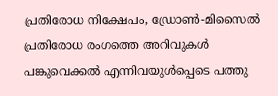പ്രതിരോധ നിക്ഷേപം, ഡ്രോൺ-മിസൈൽ പ്രതിരോധ രംഗത്തെ അറിവുകൾ പങ്കുവെക്കൽ എന്നിവയുൾപ്പെടെ പത്തു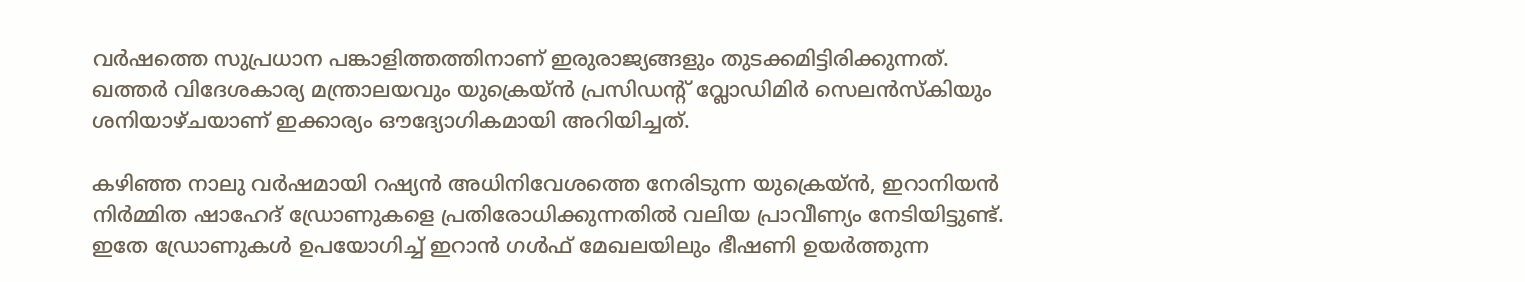വർഷത്തെ സുപ്രധാന പങ്കാളിത്തത്തിനാണ് ഇരുരാജ്യങ്ങളും തുടക്കമിട്ടിരിക്കുന്നത്. ഖത്തർ വിദേശകാര്യ മന്ത്രാലയവും യുക്രെയ്ൻ പ്രസിഡന്‍റ് വ്ലോഡിമിർ സെലൻസ്കിയും ശനിയാഴ്ചയാണ് ഇക്കാര്യം ഔദ്യോഗികമായി അറിയിച്ചത്.

കഴിഞ്ഞ നാലു വർഷമായി റഷ്യൻ അധിനിവേശത്തെ നേരിടുന്ന യുക്രെയ്ൻ, ഇറാനിയൻ നിർമ്മിത ഷാഹേദ് ഡ്രോണുകളെ പ്രതിരോധിക്കുന്നതിൽ വലിയ പ്രാവീണ്യം നേടിയിട്ടുണ്ട്. ഇതേ ഡ്രോണുകൾ ഉപയോഗിച്ച് ഇറാൻ ഗൾഫ് മേഖലയിലും ഭീഷണി ഉയർത്തുന്ന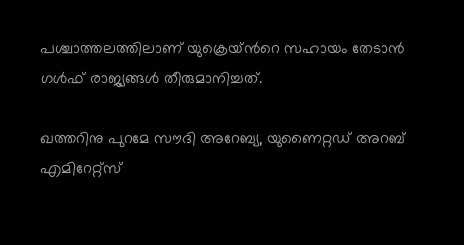പശ്ചാത്തലത്തിലാണ് യുക്രെയ്ന്‍റെ സഹായം തേടാൻ ഗൾഫ് രാജ്യങ്ങൾ തീരുമാനിച്ചത്.

ഖത്തറിനു പുറമേ സൗദി അറേബ്യ, യുണൈറ്റഡ് അറബ് എമിറേറ്റ്സ്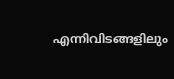എന്നിവിടങ്ങളിലും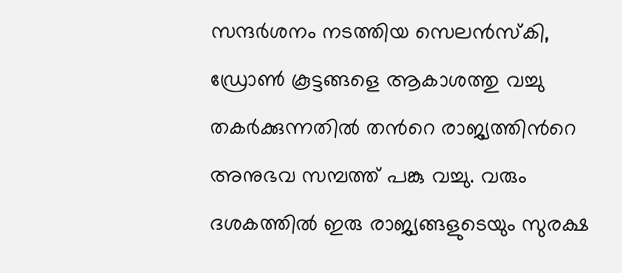സന്ദർശനം നടത്തിയ സെലൻസ്കി, ഡ്രോൺ കൂട്ടങ്ങളെ ആകാശത്തു വച്ചു തകർക്കുന്നതിൽ തന്‍റെ രാജ്യത്തിന്‍റെ അനുഭവ സമ്പത്ത് പങ്കു വച്ചു. വരും ദശകത്തിൽ ഇരു രാജ്യങ്ങളുടെയും സുരക്ഷ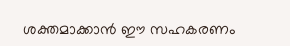ശക്തമാക്കാൻ ഈ സഹകരണം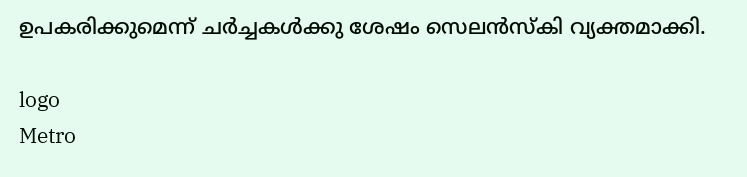ഉപകരിക്കുമെന്ന് ചർച്ചകൾക്കു ശേഷം സെലൻസ്കി വ്യക്തമാക്കി.

logo
Metro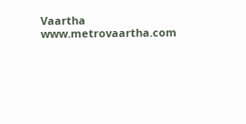Vaartha
www.metrovaartha.com